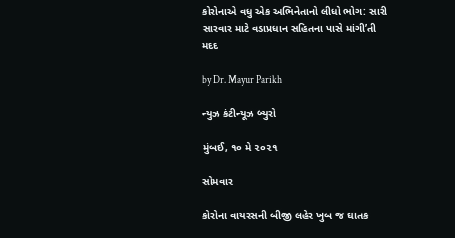કોરોનાએ વધુ એક અભિનેતાનો લીધો ભોગ: સારી સારવાર માટે વડાપ્રધાન સહિતના પાસે માંગી’તી મદદ

by Dr. Mayur Parikh

ન્યુઝ કંટીન્યૂઝ બ્યુરો

મુંબઈ, ૧૦ મે ૨૦૨૧

સોમવાર

કોરોના વાયરસની બીજી લહેર ખુબ જ ઘાતક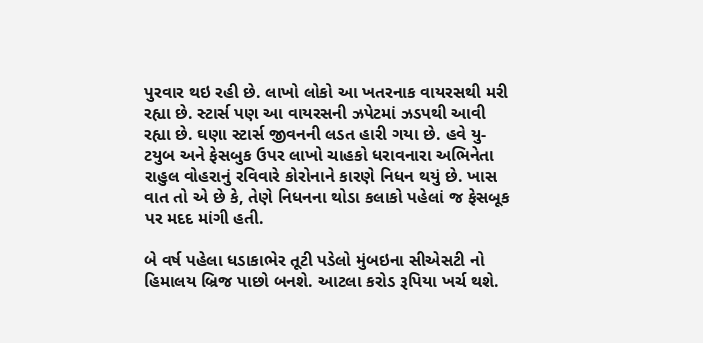પુરવાર થઇ રહી છે. લાખો લોકો આ ખતરનાક વાયરસથી મરી રહ્યા છે. સ્ટાર્સ પણ આ વાયરસની ઝપેટમાં ઝડપથી આવી રહ્યા છે. ઘણા સ્ટાર્સ જીવનની લડત હારી ગયા છે. હવે યુ-ટયુબ અને ફેસબુક ઉપર લાખો ચાહકો ધરાવનારા અભિનેતા રાહુલ વોહરાનું રવિવારે કોરોનાને કારણે નિધન થયું છે. ખાસ વાત તો એ છે કે, તેણે નિધનના થોડા કલાકો પહેલાં જ ફેસબૂક પર મદદ માંગી હતી.

બે વર્ષ પહેલા ધડાકાભેર તૂટી પડેલો મુંબઇના સીએસટી નો હિમાલય બ્રિજ પાછો બનશે. આટલા કરોડ રૂપિયા ખર્ચ થશે.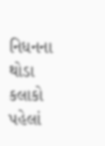નિધનના થોડા કલાકો પહેલાં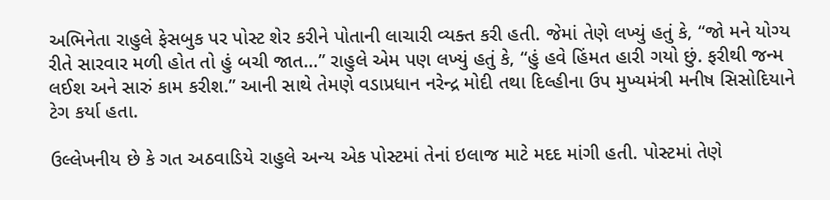અભિનેતા રાહુલે ફેસબુક પર પોસ્ટ શેર કરીને પોતાની લાચારી વ્યક્ત કરી હતી. જેમાં તેણે લખ્યું હતું કે, “જો મને યોગ્ય રીતે સારવાર મળી હોત તો હું બચી જાત…” રાહુલે એમ પણ લખ્યું હતું કે, “હું હવે હિંમત હારી ગયો છું. ફરીથી જન્મ લઈશ અને સારું કામ કરીશ.” આની સાથે તેમણે વડાપ્રધાન નરેન્દ્ર મોદી તથા દિલ્હીના ઉપ મુખ્યમંત્રી મનીષ સિસોદિયાને ટેગ કર્યા હતા.

ઉલ્લેખનીય છે કે ગત અઠવાડિયે રાહુલે અન્ય એક પોસ્ટમાં તેનાં ઇલાજ માટે મદદ માંગી હતી. પોસ્ટમાં તેણે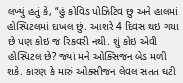લખ્યું હતું કે, “હું કોવિડ પોઝિટિવ છુ અને હાલમાં હોસ્પિટલમાં દાખલ છું. આશરે 4 દિવસ થઇ ગયા છે પણ કોઇ જ રિકવરી નથી. શું કોઇ એવી હોસ્પિટલ છે? જ્યાં મને ઓક્સિજન બેડ મળી શકે. કારણ કે મારું ઓક્સીજન લેવલ સતત ઘટી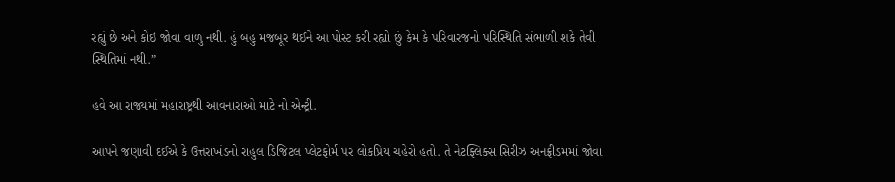રહ્યું છે અને કોઇ જોવા વાળુ નથી. હું બહુ મજબૂર થઈને આ પોસ્ટ કરી રહ્યો છું કેમ કે પરિવારજનો પરિસ્થિતિ સંભાળી શકે તેવી સ્થિતિમાં નથી.”

હવે આ રાજ્યમાં મહારાષ્ટ્રથી આવનારાઓ માટે નો એન્ટ્રી.

આપને જણાવી દઈએ કે ઉત્તરાખંડનો રાહુલ ડિજિટલ પ્લેટફોર્મ પર લોકપ્રિય ચહેરો હતો. તે નેટફ્લિક્સ સિરીઝ અનફ્રીડમમાં જોવા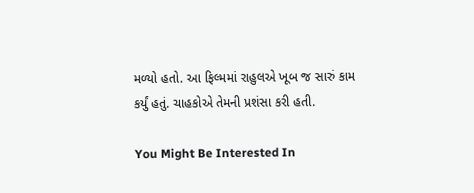મળ્યો હતો. આ ફિલ્મમાં રાહુલએ ખૂબ જ સારું કામ કર્યું હતું. ચાહકોએ તેમની પ્રશંસા કરી હતી.

You Might Be Interested In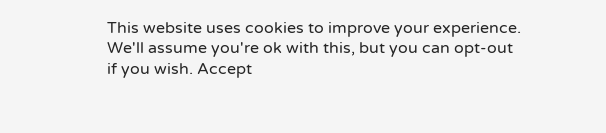This website uses cookies to improve your experience. We'll assume you're ok with this, but you can opt-out if you wish. Accept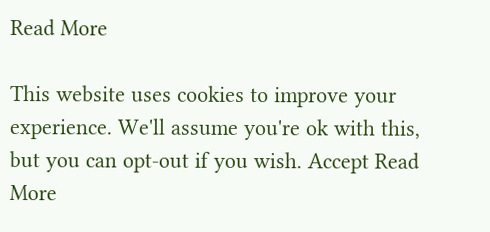Read More

This website uses cookies to improve your experience. We'll assume you're ok with this, but you can opt-out if you wish. Accept Read More